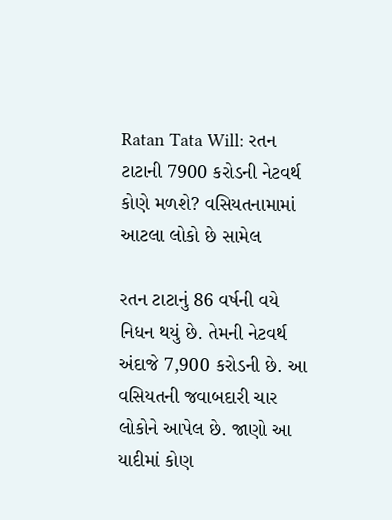Ratan Tata Will: રતન ટાટાની 7900 કરોડની નેટવર્થ કોણે મળશે? વસિયતનામામાં આટલા લોકો છે સામેલ

રતન ટાટાનું 86 વર્ષની વયે નિધન થયું છે. તેમની નેટવર્થ અંદાજે 7,900 કરોડની છે. આ વસિયતની જવાબદારી ચાર લોકોને આપેલ છે. જાણો આ યાદીમાં કોણ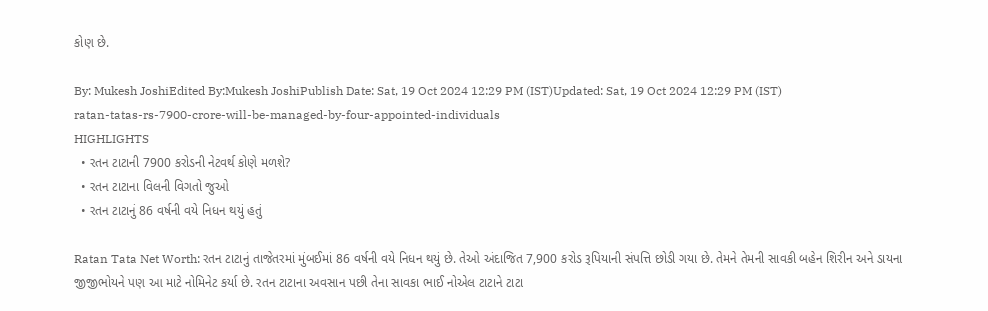કોણ છે.

By: Mukesh JoshiEdited By:Mukesh JoshiPublish Date: Sat, 19 Oct 2024 12:29 PM (IST)Updated: Sat, 19 Oct 2024 12:29 PM (IST)
ratan-tatas-rs-7900-crore-will-be-managed-by-four-appointed-individuals
HIGHLIGHTS
  • રતન ટાટાની 7900 કરોડની નેટવર્થ કોણે મળશે?
  • રતન ટાટાના વિલની વિગતો જુઓ
  • રતન ટાટાનું 86 વર્ષની વયે નિધન થયું હતું

Ratan Tata Net Worth: રતન ટાટાનું તાજેતરમાં મુંબઈમાં 86 વર્ષની વયે નિધન થયું છે. તેઓ અંદાજિત 7,900 કરોડ રૂપિયાની સંપત્તિ છોડી ગયા છે. તેમને તેમની સાવકી બહેન શિરીન અને ડાયના જીજીભોયને પણ આ માટે નોમિનેટ કર્યા છે. રતન ટાટાના અવસાન પછી તેના સાવકા ભાઈ નોએલ ટાટાને ટાટા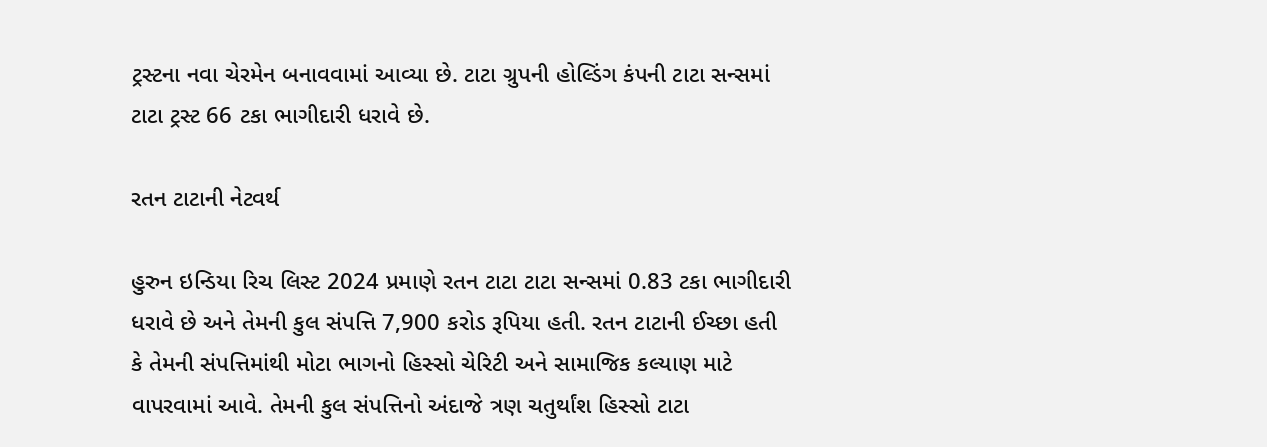ટ્રસ્ટના નવા ચેરમેન બનાવવામાં આવ્યા છે. ટાટા ગ્રુપની હોલ્ડિંગ કંપની ટાટા સન્સમાં ટાટા ટ્રસ્ટ 66 ટકા ભાગીદારી ધરાવે છે.

રતન ટાટાની નેટવર્થ

હુરુન ઇન્ડિયા રિચ લિસ્ટ 2024 પ્રમાણે રતન ટાટા ટાટા સન્સમાં 0.83 ટકા ભાગીદારી ધરાવે છે અને તેમની કુલ સંપત્તિ 7,900 કરોડ રૂપિયા હતી. રતન ટાટાની ઈચ્છા હતી કે તેમની સંપત્તિમાંથી મોટા ભાગનો હિસ્સો ચેરિટી અને સામાજિક કલ્યાણ માટે વાપરવામાં આવે. તેમની કુલ સંપત્તિનો અંદાજે ત્રણ ચતુર્થાંશ હિસ્સો ટાટા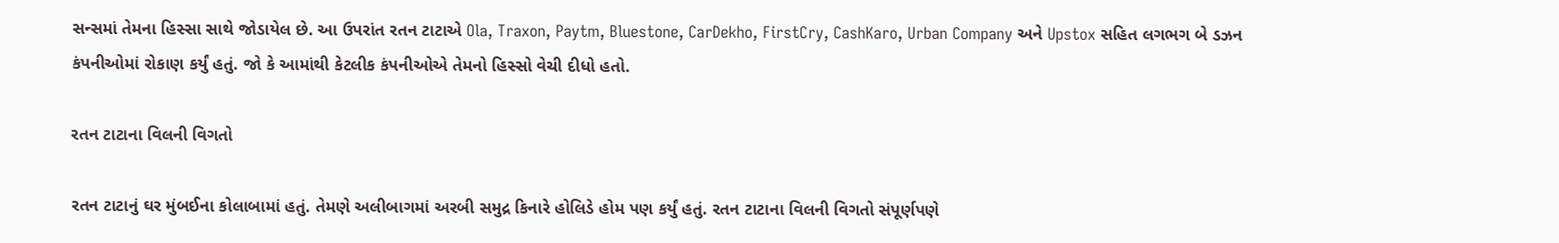સન્સમાં તેમના હિસ્સા સાથે જોડાયેલ છે. આ ઉપરાંત રતન ટાટાએ Ola, Traxon, Paytm, Bluestone, CarDekho, FirstCry, CashKaro, Urban Company અને Upstox સહિત લગભગ બે ડઝન કંપનીઓમાં રોકાણ કર્યું હતું. જો કે આમાંથી કેટલીક કંપનીઓએ તેમનો હિસ્સો વેચી દીધો હતો.

રતન ટાટાના વિલની વિગતો

રતન ટાટાનું ઘર મુંબઈના કોલાબામાં હતું. તેમણે અલીબાગમાં અરબી સમુદ્ર કિનારે હોલિડે હોમ પણ કર્યું હતું. રતન ટાટાના વિલની વિગતો સંપૂર્ણપણે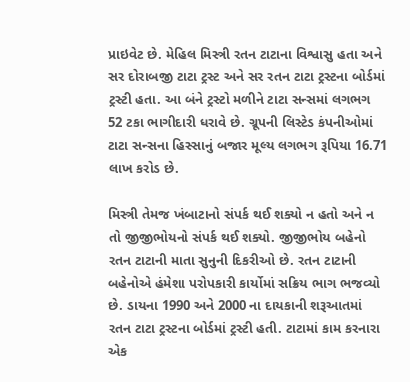પ્રાઇવેટ છે. મેહિલ મિસ્ત્રી રતન ટાટાના વિશ્વાસુ હતા અને સર દોરાબજી ટાટા ટ્રસ્ટ અને સર રતન ટાટા ટ્રસ્ટના બોર્ડમાં ટ્રસ્ટી હતા. આ બંને ટ્રસ્ટો મળીને ટાટા સન્સમાં લગભગ 52 ટકા ભાગીદારી ધરાવે છે. ગ્રૂપની લિસ્ટેડ કંપનીઓમાં ટાટા સન્સના હિસ્સાનું બજાર મૂલ્ય લગભગ રૂપિયા 16.71 લાખ કરોડ છે.

મિસ્ત્રી તેમજ ખંબાટાનો સંપર્ક થઈ શક્યો ન હતો અને ન તો જીજીભોયનો સંપર્ક થઈ શક્યો. જીજીભોય બહેનો રતન ટાટાની માતા સુનુની દિકરીઓ છે. રતન ટાટાની બહેનોએ હંમેશા પરોપકારી કાર્યોમાં સક્રિય ભાગ ભજવ્યો છે. ડાયના 1990 અને 2000 ના દાયકાની શરૂઆતમાં રતન ટાટા ટ્રસ્ટના બોર્ડમાં ટ્રસ્ટી હતી. ટાટામાં કામ કરનારા એક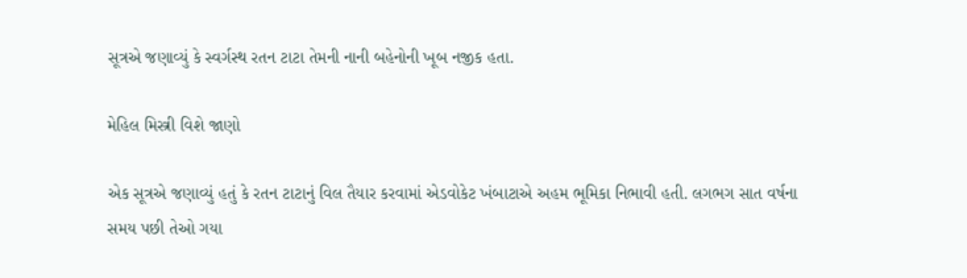સૂત્રએ જણાવ્યું કે સ્વર્ગસ્થ રતન ટાટા તેમની નાની બહેનોની ખૂબ નજીક હતા.

મેહિલ મિસ્ત્રી વિશે જાણો

એક સૂત્રએ જણાવ્યું હતું કે રતન ટાટાનું વિલ તૈયાર કરવામાં એડવોકેટ ખંબાટાએ અહમ ભૂમિકા નિભાવી હતી. લગભગ સાત વર્ષના સમય પછી તેઓ ગયા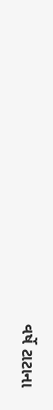વર્ષે ટાટાના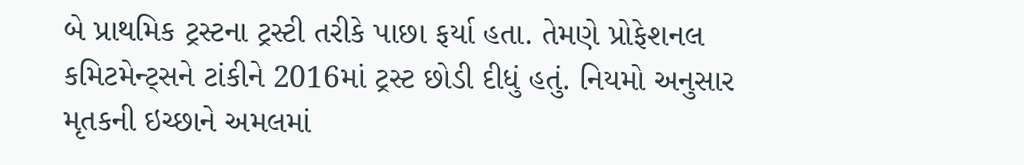બે પ્રાથમિક ટ્રસ્ટના ટ્રસ્ટી તરીકે પાછા ફર્યા હતા. તેમણે પ્રોફેશનલ કમિટમેન્ટ્સને ટાંકીને 2016માં ટ્રસ્ટ છોડી દીધું હતું. નિયમો અનુસાર મૃતકની ઇચ્છાને અમલમાં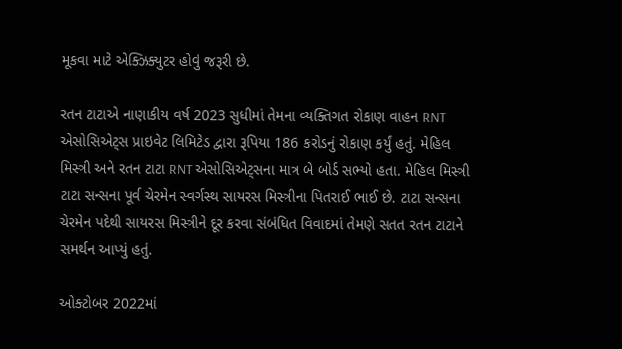મૂકવા માટે એક્ઝિક્યુટર હોવું જરૂરી છે.

રતન ટાટાએ નાણાકીય વર્ષ 2023 સુધીમાં તેમના વ્યક્તિગત રોકાણ વાહન RNT એસોસિએટ્સ પ્રાઇવેટ લિમિટેડ દ્વારા રૂપિયા 186 કરોડનું રોકાણ કર્યું હતું. મેહિલ મિસ્ત્રી અને રતન ટાટા RNT એસોસિએટ્સના માત્ર બે બોર્ડ સભ્યો હતા. મેહિલ મિસ્ત્રી ટાટા સન્સના પૂર્વ ચેરમેન સ્વર્ગસ્થ સાયરસ મિસ્ત્રીના પિતરાઈ ભાઈ છે. ટાટા સન્સના ચેરમેન પદેથી સાયરસ મિસ્ત્રીને દૂર કરવા સંબંધિત વિવાદમાં તેમણે સતત રતન ટાટાને સમર્થન આપ્યું હતું.

ઓક્ટોબર 2022માં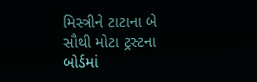મિસ્ત્રીને ટાટાના બે સૌથી મોટા ટ્રસ્ટના બોર્ડમાં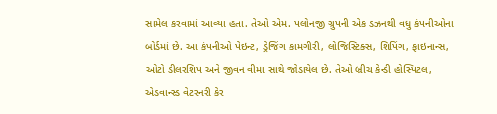સામેલ કરવામાં આવ્યા હતા. તેઓ એમ. પલોનજી ગ્રુપની એક ડઝનથી વધુ કંપનીઓના બોર્ડમાં છે. આ કંપનીઓ પેઇન્ટ, ડ્રેજિંગ કામગીરી, લોજિસ્ટિક્સ, શિપિંગ, ફાઇનાન્સ, ઓટો ડીલરશિપ અને જીવન વીમા સાથે જોડાયેલ છે. તેઓ બ્રીચ કેન્ડી હોસ્પિટલ, એડવાન્સ્ડ વેટરનરી કેર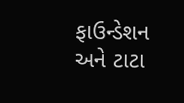ફાઉન્ડેશન અને ટાટા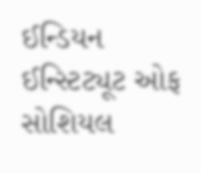ઈન્ડિયન ઈન્સ્ટિટ્યૂટ ઓફ સોશિયલ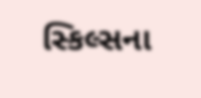સ્કિલ્સના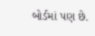બોર્ડમાં પણ છે.